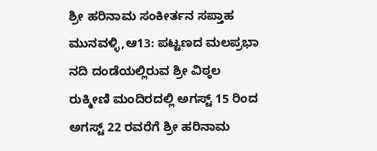ಶ್ರೀ ಹರಿನಾಮ ಸಂಕೀರ್ತನ ಸಪ್ತಾಹ
ಮುನವಳ್ಳಿ,ಆ13: ಪಟ್ಟಣದ ಮಲಪ್ರಭಾ ನದಿ ದಂಡೆಯಲ್ಲಿರುವ ಶ್ರೀ ವಿಠ್ಠಲ ರುಕ್ಮೀಣಿ ಮಂದಿರದಲ್ಲಿ ಅಗಸ್ಟ್ 15 ರಿಂದ ಅಗಸ್ಟ್ 22 ರವರೆಗೆ ಶ್ರೀ ಹರಿನಾಮ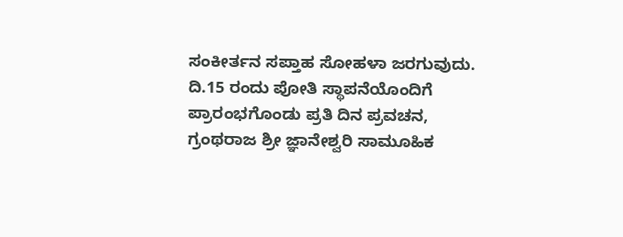ಸಂಕೀರ್ತನ ಸಪ್ತಾಹ ಸೋಹಳಾ ಜರಗುವುದು.
ದಿ.15 ರಂದು ಪೋತಿ ಸ್ಥಾಪನೆಯೊಂದಿಗೆ ಪ್ರಾರಂಭಗೊಂಡು ಪ್ರತಿ ದಿನ ಪ್ರವಚನ, ಗ್ರಂಥರಾಜ ಶ್ರೀ ಜ್ಞಾನೇಶ್ವರಿ ಸಾಮೂಹಿಕ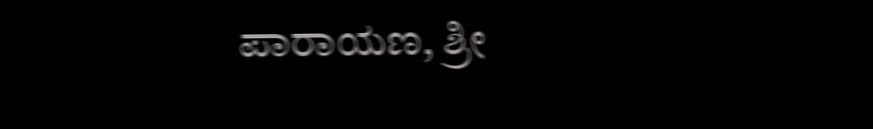ಪಾರಾಯಣ, ಶ್ರೀ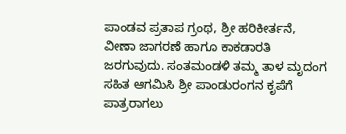ಪಾಂಡವ ಪ್ರತಾಪ ಗ್ರಂಥ, ಶ್ರೀ ಹರಿಕೀರ್ತನೆ, ವೀಣಾ ಜಾಗರಣೆ ಹಾಗೂ ಕಾಕಡಾರತಿ ಜರಗುವುದು. ಸಂತಮಂಡಳಿ ತಮ್ಮ ತಾಳ ಮೃದಂಗ ಸಹಿತ ಆಗಮಿಸಿ ಶ್ರೀ ಪಾಂಡುರಂಗನ ಕೃಪೆಗೆ ಪಾತ್ರರಾಗಲು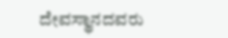ದೇವಸ್ಥಾನದವರು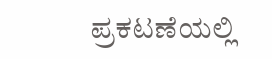ಪ್ರಕಟಣೆಯಲ್ಲಿ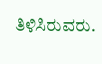ತಿಳಿಸಿರುವರು.